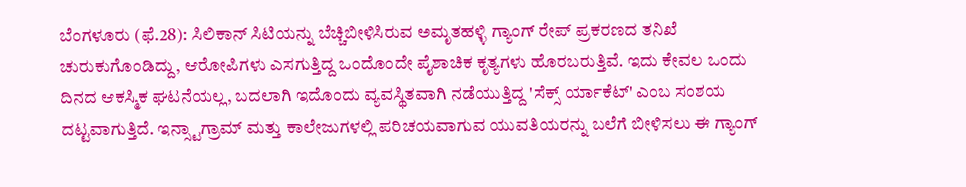ಬೆಂಗಳೂರು (ಫೆ.28): ಸಿಲಿಕಾನ್ ಸಿಟಿಯನ್ನು ಬೆಚ್ಚಿಬೀಳಿಸಿರುವ ಅಮೃತಹಳ್ಳಿ ಗ್ಯಾಂಗ್ ರೇಪ್ ಪ್ರಕರಣದ ತನಿಖೆ ಚುರುಕುಗೊಂಡಿದ್ದು, ಆರೋಪಿಗಳು ಎಸಗುತ್ತಿದ್ದ ಒಂದೊಂದೇ ಪೈಶಾಚಿಕ ಕೃತ್ಯಗಳು ಹೊರಬರುತ್ತಿವೆ. ಇದು ಕೇವಲ ಒಂದು ದಿನದ ಆಕಸ್ಮಿಕ ಘಟನೆಯಲ್ಲ, ಬದಲಾಗಿ ಇದೊಂದು ವ್ಯವಸ್ಥಿತವಾಗಿ ನಡೆಯುತ್ತಿದ್ದ 'ಸೆಕ್ಸ್ ರ್ಯಾಕೆಟ್' ಎಂಬ ಸಂಶಯ ದಟ್ಟವಾಗುತ್ತಿದೆ. ಇನ್ಸ್ಟಾಗ್ರಾಮ್ ಮತ್ತು ಕಾಲೇಜುಗಳಲ್ಲಿ ಪರಿಚಯವಾಗುವ ಯುವತಿಯರನ್ನು ಬಲೆಗೆ ಬೀಳಿಸಲು ಈ ಗ್ಯಾಂಗ್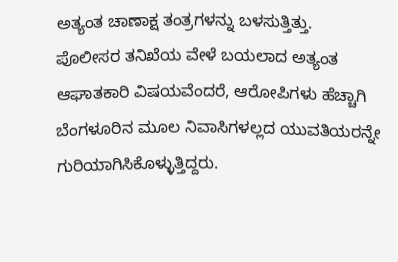ಅತ್ಯಂತ ಚಾಣಾಕ್ಷ ತಂತ್ರಗಳನ್ನು ಬಳಸುತ್ತಿತ್ತು.
ಪೊಲೀಸರ ತನಿಖೆಯ ವೇಳೆ ಬಯಲಾದ ಅತ್ಯಂತ ಆಘಾತಕಾರಿ ವಿಷಯವೆಂದರೆ, ಆರೋಪಿಗಳು ಹೆಚ್ಚಾಗಿ ಬೆಂಗಳೂರಿನ ಮೂಲ ನಿವಾಸಿಗಳಲ್ಲದ ಯುವತಿಯರನ್ನೇ ಗುರಿಯಾಗಿಸಿಕೊಳ್ಳುತ್ತಿದ್ದರು.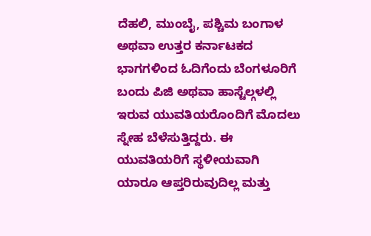ದೆಹಲಿ, ಮುಂಬೈ, ಪಶ್ಚಿಮ ಬಂಗಾಳ ಅಥವಾ ಉತ್ತರ ಕರ್ನಾಟಕದ ಭಾಗಗಳಿಂದ ಓದಿಗೆಂದು ಬೆಂಗಳೂರಿಗೆ ಬಂದು ಪಿಜಿ ಅಥವಾ ಹಾಸ್ಟೆಲ್ಗಳಲ್ಲಿ ಇರುವ ಯುವತಿಯರೊಂದಿಗೆ ಮೊದಲು ಸ್ನೇಹ ಬೆಳೆಸುತ್ತಿದ್ದರು. ಈ ಯುವತಿಯರಿಗೆ ಸ್ಥಳೀಯವಾಗಿ ಯಾರೂ ಆಪ್ತರಿರುವುದಿಲ್ಲ ಮತ್ತು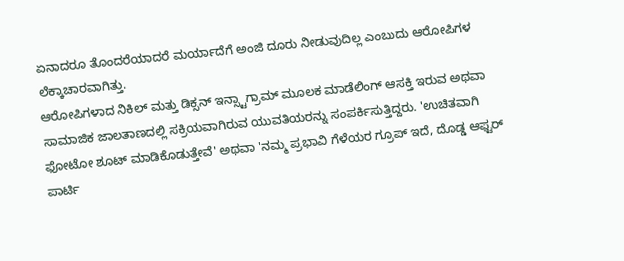ಏನಾದರೂ ತೊಂದರೆಯಾದರೆ ಮರ್ಯಾದೆಗೆ ಅಂಜಿ ದೂರು ನೀಡುವುದಿಲ್ಲ ಎಂಬುದು ಆರೋಪಿಗಳ ಲೆಕ್ಕಾಚಾರವಾಗಿತ್ತು.
ಆರೋಪಿಗಳಾದ ನಿಕಿಲ್ ಮತ್ತು ಡಿಕ್ಸನ್ ಇನ್ಸ್ಟಾಗ್ರಾಮ್ ಮೂಲಕ ಮಾಡೆಲಿಂಗ್ ಆಸಕ್ತಿ ಇರುವ ಅಥವಾ ಸಾಮಾಜಿಕ ಜಾಲತಾಣದಲ್ಲಿ ಸಕ್ರಿಯವಾಗಿರುವ ಯುವತಿಯರನ್ನು ಸಂಪರ್ಕಿಸುತ್ತಿದ್ದರು. 'ಉಚಿತವಾಗಿ ಫೋಟೋ ಶೂಟ್ ಮಾಡಿಕೊಡುತ್ತೇವೆ' ಅಥವಾ 'ನಮ್ಮ ಪ್ರಭಾವಿ ಗೆಳೆಯರ ಗ್ರೂಪ್ ಇದೆ, ದೊಡ್ಡ ಆಫ್ಟರ್ ಪಾರ್ಟಿ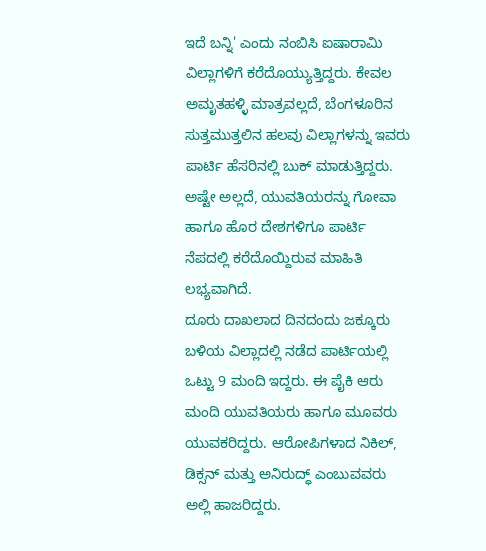ಇದೆ ಬನ್ನಿ' ಎಂದು ನಂಬಿಸಿ ಐಷಾರಾಮಿ ವಿಲ್ಲಾಗಳಿಗೆ ಕರೆದೊಯ್ಯುತ್ತಿದ್ದರು. ಕೇವಲ ಅಮೃತಹಳ್ಳಿ ಮಾತ್ರವಲ್ಲದೆ, ಬೆಂಗಳೂರಿನ ಸುತ್ತಮುತ್ತಲಿನ ಹಲವು ವಿಲ್ಲಾಗಳನ್ನು ಇವರು ಪಾರ್ಟಿ ಹೆಸರಿನಲ್ಲಿ ಬುಕ್ ಮಾಡುತ್ತಿದ್ದರು. ಅಷ್ಟೇ ಅಲ್ಲದೆ, ಯುವತಿಯರನ್ನು ಗೋವಾ ಹಾಗೂ ಹೊರ ದೇಶಗಳಿಗೂ ಪಾರ್ಟಿ ನೆಪದಲ್ಲಿ ಕರೆದೊಯ್ದಿರುವ ಮಾಹಿತಿ ಲಭ್ಯವಾಗಿದೆ.
ದೂರು ದಾಖಲಾದ ದಿನದಂದು ಜಕ್ಕೂರು ಬಳಿಯ ವಿಲ್ಲಾದಲ್ಲಿ ನಡೆದ ಪಾರ್ಟಿಯಲ್ಲಿ ಒಟ್ಟು 9 ಮಂದಿ ಇದ್ದರು. ಈ ಪೈಕಿ ಆರು ಮಂದಿ ಯುವತಿಯರು ಹಾಗೂ ಮೂವರು ಯುವಕರಿದ್ದರು. ಆರೋಪಿಗಳಾದ ನಿಕಿಲ್, ಡಿಕ್ಸನ್ ಮತ್ತು ಅನಿರುದ್ಧ್ ಎಂಬುವವರು ಅಲ್ಲಿ ಹಾಜರಿದ್ದರು.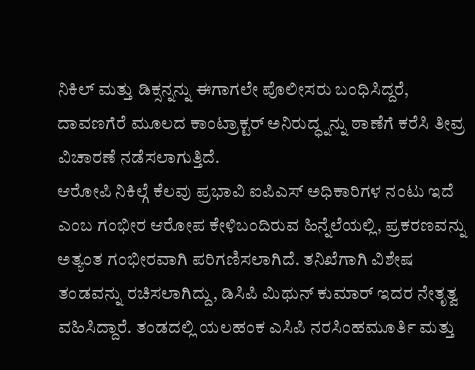ನಿಕಿಲ್ ಮತ್ತು ಡಿಕ್ಸನ್ನನ್ನು ಈಗಾಗಲೇ ಪೊಲೀಸರು ಬಂಧಿಸಿದ್ದರೆ, ದಾವಣಗೆರೆ ಮೂಲದ ಕಾಂಟ್ರಾಕ್ಟರ್ ಅನಿರುದ್ಧ್ನನ್ನು ಠಾಣೆಗೆ ಕರೆಸಿ ತೀವ್ರ ವಿಚಾರಣೆ ನಡೆಸಲಾಗುತ್ತಿದೆ.
ಆರೋಪಿ ನಿಕಿಲ್ಗೆ ಕೆಲವು ಪ್ರಭಾವಿ ಐಪಿಎಸ್ ಅಧಿಕಾರಿಗಳ ನಂಟು ಇದೆ ಎಂಬ ಗಂಭೀರ ಆರೋಪ ಕೇಳಿಬಂದಿರುವ ಹಿನ್ನೆಲೆಯಲ್ಲಿ, ಪ್ರಕರಣವನ್ನು ಅತ್ಯಂತ ಗಂಭೀರವಾಗಿ ಪರಿಗಣಿಸಲಾಗಿದೆ. ತನಿಖೆಗಾಗಿ ವಿಶೇಷ ತಂಡವನ್ನು ರಚಿಸಲಾಗಿದ್ದು, ಡಿಸಿಪಿ ಮಿಥುನ್ ಕುಮಾರ್ ಇದರ ನೇತೃತ್ವ ವಹಿಸಿದ್ದಾರೆ. ತಂಡದಲ್ಲಿ ಯಲಹಂಕ ಎಸಿಪಿ ನರಸಿಂಹಮೂರ್ತಿ ಮತ್ತು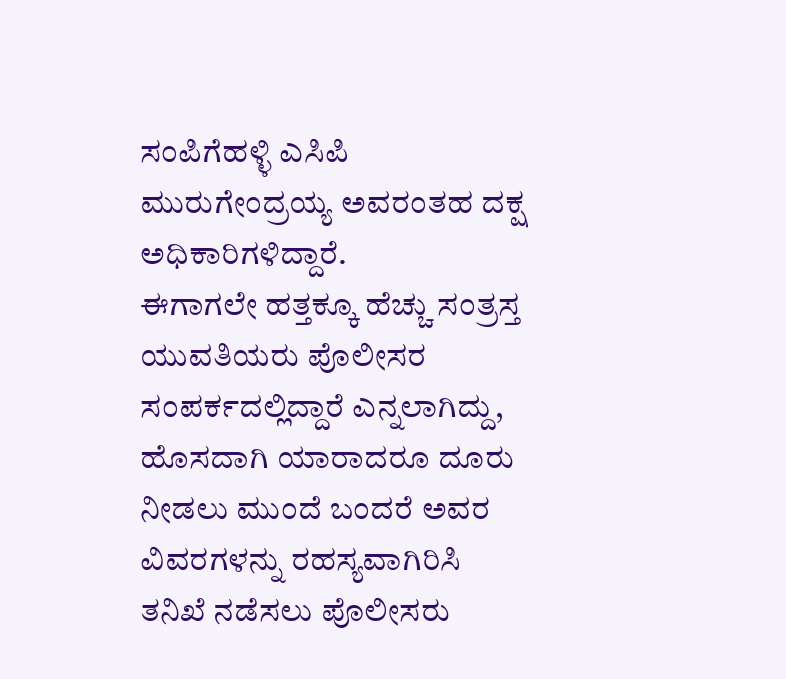ಸಂಪಿಗೆಹಳ್ಳಿ ಎಸಿಪಿ ಮುರುಗೇಂದ್ರಯ್ಯ ಅವರಂತಹ ದಕ್ಷ ಅಧಿಕಾರಿಗಳಿದ್ದಾರೆ.
ಈಗಾಗಲೇ ಹತ್ತಕ್ಕೂ ಹೆಚ್ಚು ಸಂತ್ರಸ್ತ ಯುವತಿಯರು ಪೊಲೀಸರ ಸಂಪರ್ಕದಲ್ಲಿದ್ದಾರೆ ಎನ್ನಲಾಗಿದ್ದು, ಹೊಸದಾಗಿ ಯಾರಾದರೂ ದೂರು ನೀಡಲು ಮುಂದೆ ಬಂದರೆ ಅವರ ವಿವರಗಳನ್ನು ರಹಸ್ಯವಾಗಿರಿಸಿ ತನಿಖೆ ನಡೆಸಲು ಪೊಲೀಸರು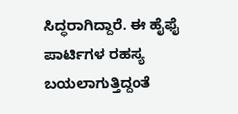ಸಿದ್ಧರಾಗಿದ್ದಾರೆ. ಈ ಹೈಫೈ ಪಾರ್ಟಿಗಳ ರಹಸ್ಯ ಬಯಲಾಗುತ್ತಿದ್ದಂತೆ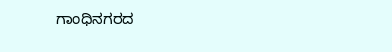ಗಾಂಧಿನಗರದ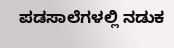ಪಡಸಾಲೆಗಳಲ್ಲಿ ನಡುಕ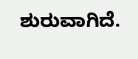ಶುರುವಾಗಿದೆ.